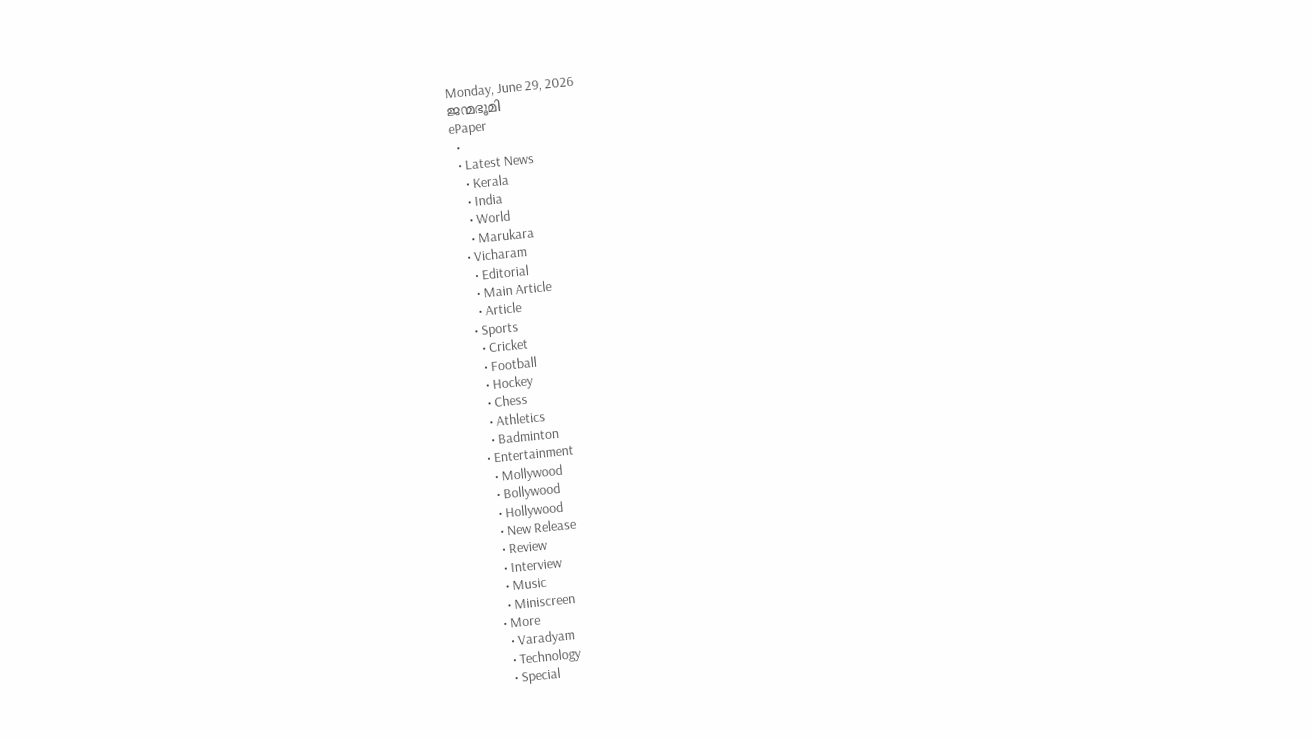Monday, June 29, 2026
ജന്മഭൂമി
ePaper
  •
  • Latest News
    • Kerala
    • India
    • World
    • Marukara
  • Vicharam
    • Editorial
    • Main Article
    • Article
  • Sports
    • Cricket
    • Football
    • Hockey
    • Chess
    • Athletics
    • Badminton
  • Entertainment
    • Mollywood
    • Bollywood
    • Hollywood
    • New Release
    • Review
    • Interview
    • Music
    • Miniscreen
  • More
    • Varadyam
    • Technology
    • Special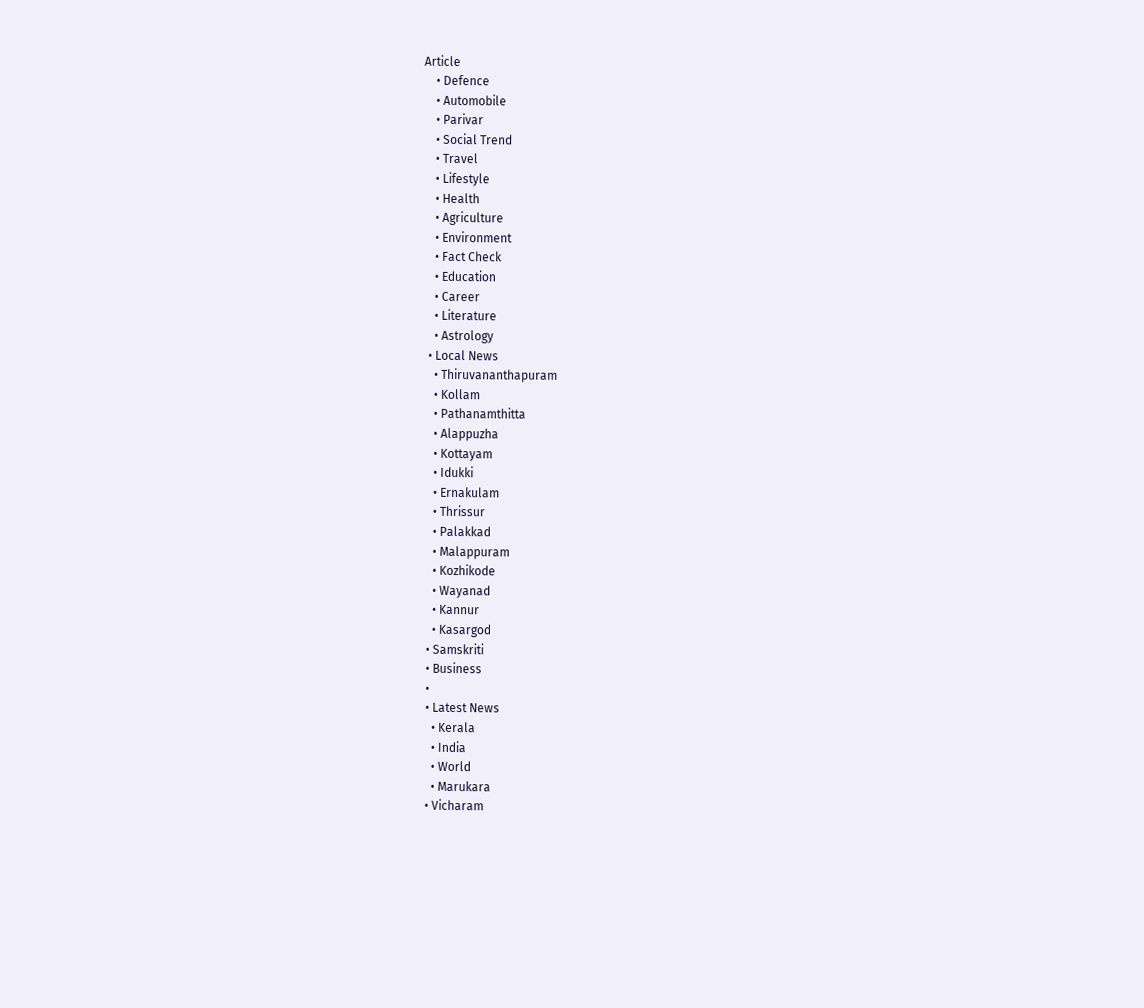Article
    • Defence
    • Automobile
    • Parivar
    • Social Trend
    • Travel
    • Lifestyle
    • Health
    • Agriculture
    • Environment
    • Fact Check
    • Education
    • Career
    • Literature
    • Astrology
  • Local News
    • Thiruvananthapuram
    • Kollam
    • Pathanamthitta
    • Alappuzha
    • Kottayam
    • Idukki
    • Ernakulam
    • Thrissur
    • Palakkad
    • Malappuram
    • Kozhikode
    • Wayanad
    • Kannur
    • Kasargod
  • Samskriti
  • Business
  •
  • Latest News
    • Kerala
    • India
    • World
    • Marukara
  • Vicharam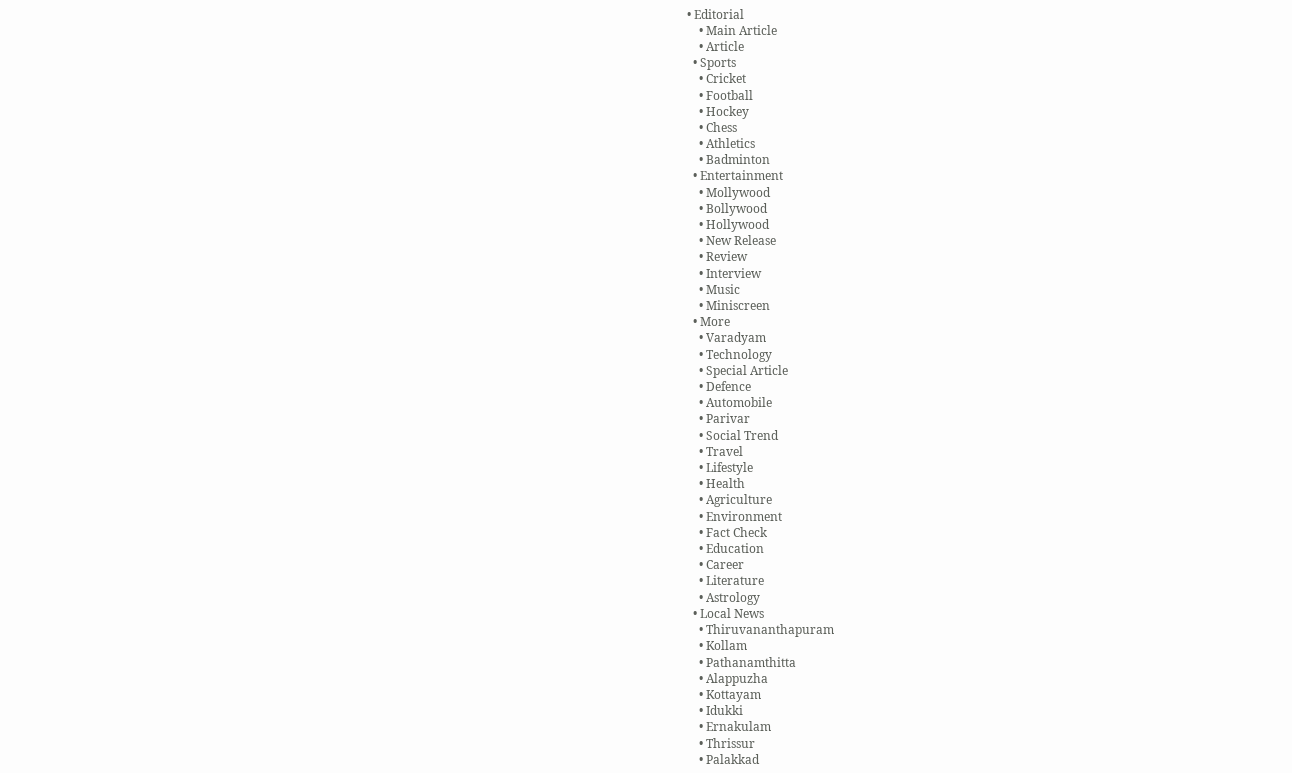• Editorial
    • Main Article
    • Article
  • Sports
    • Cricket
    • Football
    • Hockey
    • Chess
    • Athletics
    • Badminton
  • Entertainment
    • Mollywood
    • Bollywood
    • Hollywood
    • New Release
    • Review
    • Interview
    • Music
    • Miniscreen
  • More
    • Varadyam
    • Technology
    • Special Article
    • Defence
    • Automobile
    • Parivar
    • Social Trend
    • Travel
    • Lifestyle
    • Health
    • Agriculture
    • Environment
    • Fact Check
    • Education
    • Career
    • Literature
    • Astrology
  • Local News
    • Thiruvananthapuram
    • Kollam
    • Pathanamthitta
    • Alappuzha
    • Kottayam
    • Idukki
    • Ernakulam
    • Thrissur
    • Palakkad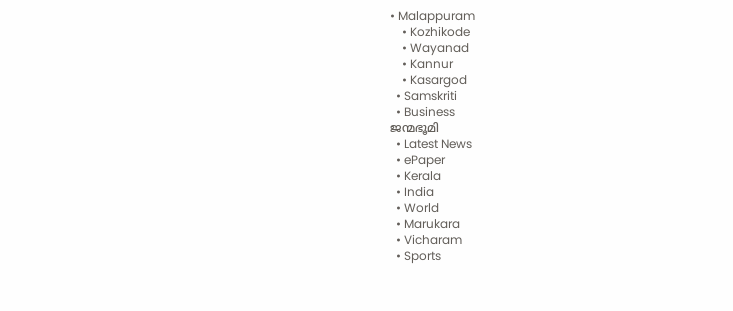• Malappuram
    • Kozhikode
    • Wayanad
    • Kannur
    • Kasargod
  • Samskriti
  • Business
ജന്മഭൂമി
  • Latest News
  • ePaper
  • Kerala
  • India
  • World
  • Marukara
  • Vicharam
  • Sports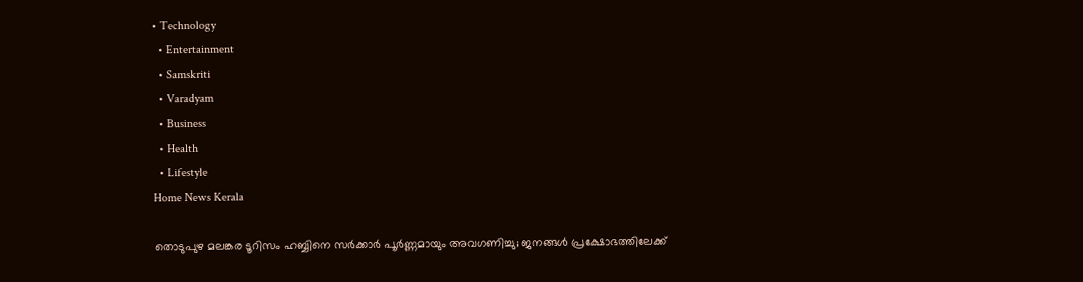• Technology
  • Entertainment
  • Samskriti
  • Varadyam
  • Business
  • Health
  • Lifestyle
Home News Kerala

തൊടുപുഴ മലങ്കര ടൂറിസം ഹബ്ബിനെ സര്‍ക്കാര്‍ പൂര്‍ണ്ണമായും അവഗണിച്ചു; ജനങ്ങള്‍ പ്രക്ഷോഭത്തിലേക്ക്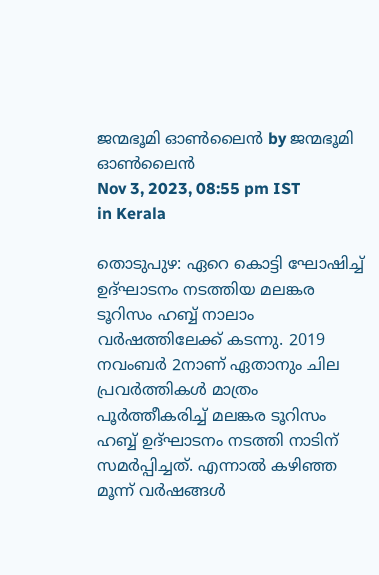ജന്മഭൂമി ഓണ്‍ലൈന്‍ by ജന്മഭൂമി ഓണ്‍ലൈന്‍
Nov 3, 2023, 08:55 pm IST
in Kerala

തൊടുപുഴ: ഏറെ കൊട്ടി ഘോഷിച്ച് ഉദ്ഘാടനം നടത്തിയ മലങ്കര ടൂറിസം ഹബ്ബ് നാലാം വര്‍ഷത്തിലേക്ക് കടന്നു. 2019 നവംബര്‍ 2നാണ് ഏതാനും ചില പ്രവര്‍ത്തികള്‍ മാത്രം പൂര്‍ത്തീകരിച്ച് മലങ്കര ടൂറിസം ഹബ്ബ് ഉദ്ഘാടനം നടത്തി നാടിന് സമര്‍പ്പിച്ചത്. എന്നാല്‍ കഴിഞ്ഞ മൂന്ന് വര്‍ഷങ്ങള്‍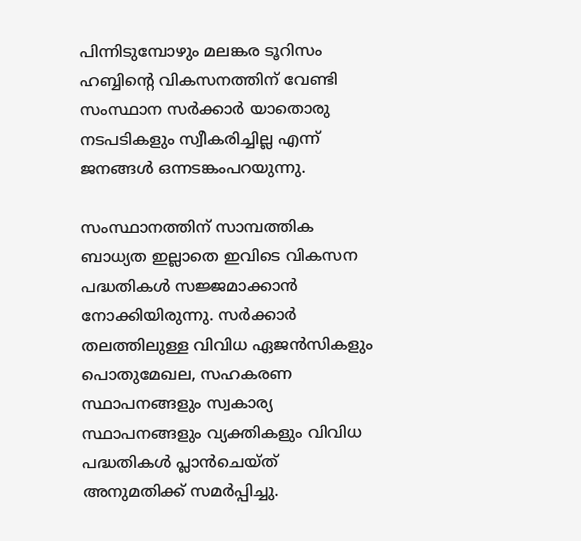പിന്നിടുമ്പോഴും മലങ്കര ടൂറിസം ഹബ്ബിന്റെ വികസനത്തിന് വേണ്ടി സംസ്ഥാന സര്‍ക്കാര്‍ യാതൊരു നടപടികളും സ്വീകരിച്ചില്ല എന്ന് ജനങ്ങള്‍ ഒന്നടങ്കംപറയുന്നു.

സംസ്ഥാനത്തിന് സാമ്പത്തിക ബാധ്യത ഇല്ലാതെ ഇവിടെ വികസന പദ്ധതികള്‍ സജ്ജമാക്കാന്‍ നോക്കിയിരുന്നു. സര്‍ക്കാര്‍ തലത്തിലുള്ള വിവിധ ഏജന്‍സികളും പൊതുമേഖല, സഹകരണ സ്ഥാപനങ്ങളും സ്വകാര്യ സ്ഥാപനങ്ങളും വ്യക്തികളും വിവിധ പദ്ധതികള്‍ പ്ലാന്‍ചെയ്ത് അനുമതിക്ക് സമര്‍പ്പിച്ചു.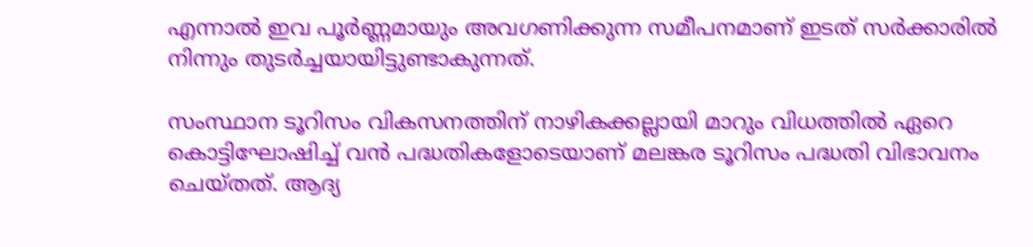എന്നാല്‍ ഇവ പൂര്‍ണ്ണമായും അവഗണിക്കുന്ന സമീപനമാണ് ഇടത് സര്‍ക്കാരില്‍ നിന്നും തുടര്‍ച്ചയായിട്ടുണ്ടാകുന്നത്.

സംസ്ഥാന ടൂറിസം വികസനത്തിന് നാഴികക്കല്ലായി മാറും വിധത്തില്‍ ഏറെ കൊട്ടിഘോഷിച്ച് വന്‍ പദ്ധതികളോടെയാണ് മലങ്കര ടൂറിസം പദ്ധതി വിഭാവനം ചെയ്തത്. ആദ്യ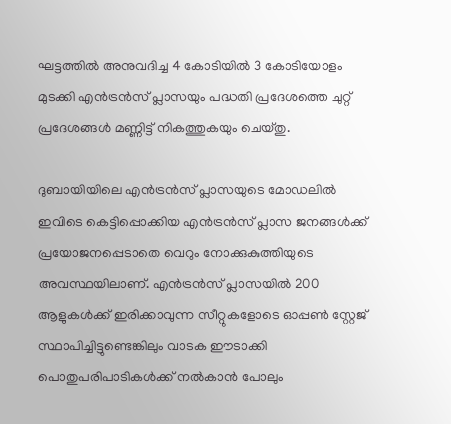ഘട്ടത്തില്‍ അനുവദിച്ച 4 കോടിയില്‍ 3 കോടിയോളം മുടക്കി എന്‍ട്രന്‍സ് പ്ലാസയും പദ്ധതി പ്രദേശത്തെ ചുറ്റ് പ്രദേശങ്ങള്‍ മണ്ണിട്ട് നികത്തുകയും ചെയ്തു.

ദുബായിയിലെ എന്‍ട്രന്‍സ് പ്ലാസയുടെ മോഡലില്‍ ഇവിടെ കെട്ടിപ്പൊക്കിയ എന്‍ട്രന്‍സ് പ്ലാസ ജനങ്ങള്‍ക്ക് പ്രയോജനപ്പെടാതെ വെറും നോക്കുകുത്തിയുടെ അവസ്ഥയിലാണ്. എന്‍ട്രന്‍സ് പ്ലാസയില്‍ 200 ആളുകള്‍ക്ക് ഇരിക്കാവുന്ന സീറ്റുകളോടെ ഓപ്പണ്‍ സ്റ്റേജ് സ്ഥാപിച്ചിട്ടുണ്ടെങ്കിലും വാടക ഈടാക്കി പൊതുപരിപാടികള്‍ക്ക് നല്‍കാന്‍ പോലും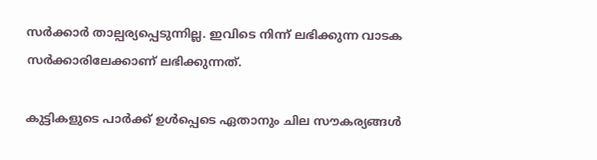സര്‍ക്കാര്‍ താല്പര്യപ്പെടുന്നില്ല. ഇവിടെ നിന്ന് ലഭിക്കുന്ന വാടക സര്‍ക്കാരിലേക്കാണ് ലഭിക്കുന്നത്.

കുട്ടികളുടെ പാര്‍ക്ക് ഉള്‍പ്പെടെ ഏതാനും ചില സൗകര്യങ്ങള്‍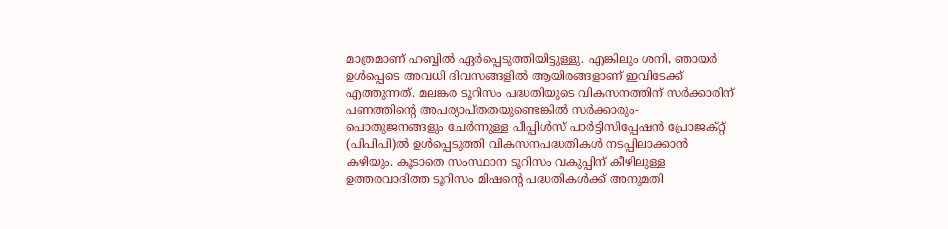മാത്രമാണ് ഹബ്ബില്‍ ഏര്‍പ്പെടുത്തിയിട്ടുള്ളു. എങ്കിലും ശനി, ഞായര്‍ ഉള്‍പ്പെടെ അവധി ദിവസങ്ങളില്‍ ആയിരങ്ങളാണ് ഇവിടേക്ക് എത്തുന്നത്. മലങ്കര ടൂറിസം പദ്ധതിയുടെ വികസനത്തിന് സര്‍ക്കാരിന് പണത്തിന്റെ അപര്യാപ്തതയുണ്ടെങ്കില്‍ സര്‍ക്കാരും- പൊതുജനങ്ങളും ചേര്‍ന്നുള്ള പീപ്പിള്‍സ് പാര്‍ട്ടിസിപ്പേഷന്‍ പ്രോജക്റ്റ് (പിപിപി)ല്‍ ഉള്‍പ്പെടുത്തി വികസനപദ്ധതികള്‍ നടപ്പിലാക്കാന്‍ കഴിയും. കൂടാതെ സംസ്ഥാന ടൂറിസം വകുപ്പിന് കീഴിലുള്ള ഉത്തരവാദിത്ത ടൂറിസം മിഷന്റെ പദ്ധതികള്‍ക്ക് അനുമതി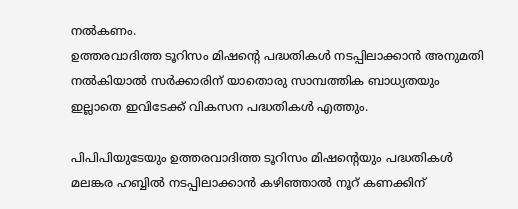നല്‍കണം.
ഉത്തരവാദിത്ത ടൂറിസം മിഷന്റെ പദ്ധതികള്‍ നടപ്പിലാക്കാന്‍ അനുമതി നല്‍കിയാല്‍ സര്‍ക്കാരിന് യാതൊരു സാമ്പത്തിക ബാധ്യതയും ഇല്ലാതെ ഇവിടേക്ക് വികസന പദ്ധതികള്‍ എത്തും.

പിപിപിയുടേയും ഉത്തരവാദിത്ത ടൂറിസം മിഷന്റെയും പദ്ധതികള്‍ മലങ്കര ഹബ്ബില്‍ നടപ്പിലാക്കാന്‍ കഴിഞ്ഞാല്‍ നൂറ് കണക്കിന്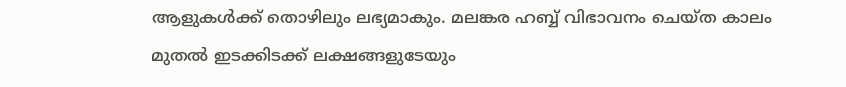ആളുകള്‍ക്ക് തൊഴിലും ലഭ്യമാകും. മലങ്കര ഹബ്ബ് വിഭാവനം ചെയ്ത കാലം മുതല്‍ ഇടക്കിടക്ക് ലക്ഷങ്ങളുടേയും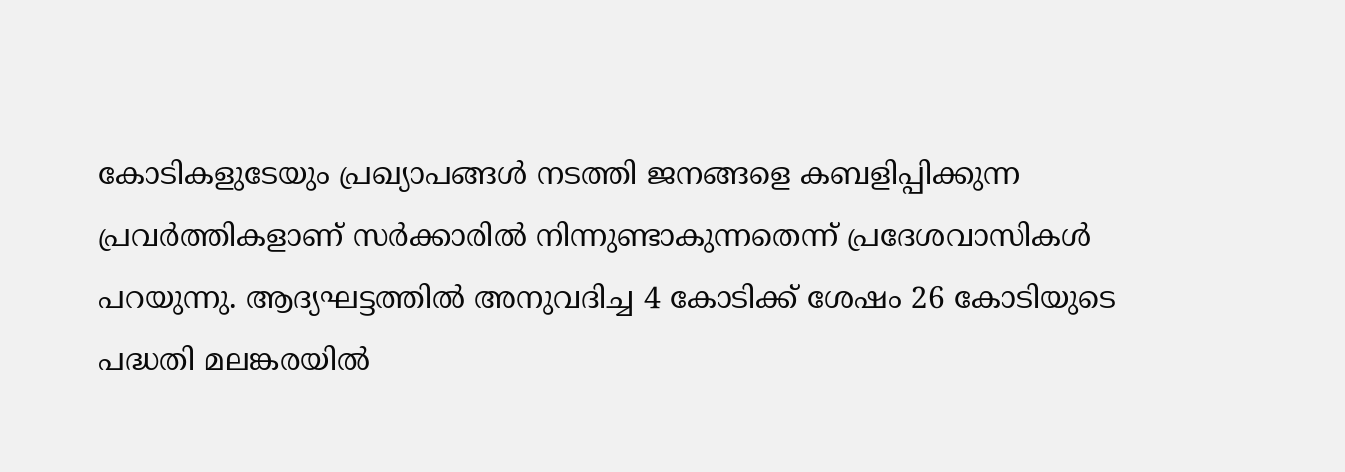കോടികളുടേയും പ്രഖ്യാപങ്ങള്‍ നടത്തി ജനങ്ങളെ കബളിപ്പിക്കുന്ന പ്രവര്‍ത്തികളാണ് സര്‍ക്കാരില്‍ നിന്നുണ്ടാകുന്നതെന്ന് പ്രദേശവാസികള്‍ പറയുന്നു. ആദ്യഘട്ടത്തില്‍ അനുവദിച്ച 4 കോടിക്ക് ശേഷം 26 കോടിയുടെ പദ്ധതി മലങ്കരയില്‍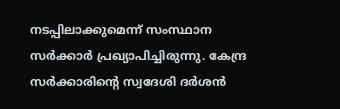നടപ്പിലാക്കുമെന്ന് സംസ്ഥാന സര്‍ക്കാര്‍ പ്രഖ്യാപിച്ചിരുന്നു. കേന്ദ്ര സര്‍ക്കാരിന്റെ സ്വദേശി ദര്‍ശന്‍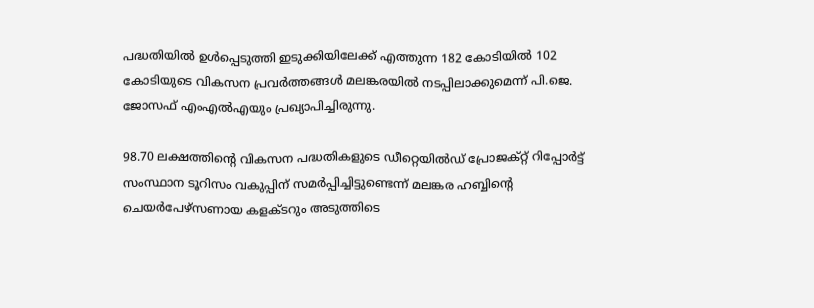പദ്ധതിയില്‍ ഉള്‍പ്പെടുത്തി ഇടുക്കിയിലേക്ക് എത്തുന്ന 182 കോടിയില്‍ 102 കോടിയുടെ വികസന പ്രവര്‍ത്തങ്ങള്‍ മലങ്കരയില്‍ നടപ്പിലാക്കുമെന്ന് പി.ജെ. ജോസഫ് എംഎല്‍എയും പ്രഖ്യാപിച്ചിരുന്നു.

98.70 ലക്ഷത്തിന്റെ വികസന പദ്ധതികളുടെ ഡീറ്റെയില്‍ഡ് പ്രോജക്റ്റ് റിപ്പോര്‍ട്ട് സംസ്ഥാന ടൂറിസം വകുപ്പിന് സമര്‍പ്പിച്ചിട്ടുണ്ടെന്ന് മലങ്കര ഹബ്ബിന്റെ ചെയര്‍പേഴ്‌സണായ കളക്ടറും അടുത്തിടെ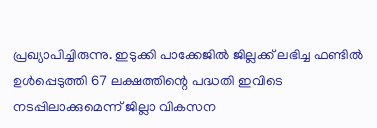പ്രഖ്യാപിച്ചിരുന്നു. ഇടുക്കി പാക്കേജില്‍ ജില്ലക്ക് ലഭിച്ച ഫണ്ടില്‍ ഉള്‍പ്പെടുത്തി 67 ലക്ഷത്തിന്റെ പദ്ധതി ഇവിടെ നടപ്പിലാക്കുമെന്ന് ജില്ലാ വികസന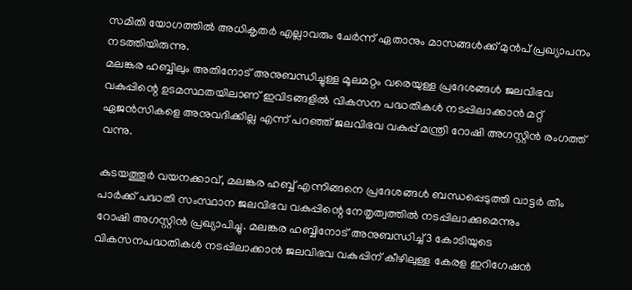സമിതി യോഗത്തില്‍ അധികൃതര്‍ എല്ലാവരും ചേര്‍ന്ന് ഏതാനും മാസങ്ങള്‍ക്ക് മുന്‍പ് പ്രഖ്യാപനം നടത്തിയിരുന്നു.
മലങ്കര ഹബ്ബിലും അതിനോട് അനുബന്ധിച്ചുള്ള മൂലമറ്റം വരെയുള്ള പ്രദേശങ്ങള്‍ ജലവിഭവ വകുപ്പിന്റെ ഉടമസ്ഥതയിലാണ് ഇവിടങ്ങളില്‍ വികസന പദ്ധതികള്‍ നടപ്പിലാക്കാന്‍ മറ്റ്
ഏജന്‍സികളെ അനുവദിക്കില്ല എന്ന് പറഞ്ഞ് ജലവിഭവ വകുപ്പ് മന്ത്രി റോഷി അഗസ്റ്റിന്‍ രംഗത്ത് വന്നു.

കുടയത്തൂര്‍ വയനക്കാവ്, മലങ്കര ഹബ്ബ് എന്നിങ്ങനെ പ്രദേശങ്ങള്‍ ബന്ധപ്പെടുത്തി വാട്ടര്‍ തീം പാര്‍ക്ക് പദ്ധതി സംസ്ഥാന ജലവിഭവ വകുപ്പിന്റെ നേതൃത്വത്തില്‍ നടപ്പിലാക്കുമെന്നും
റോഷി അഗസ്റ്റിന്‍ പ്രഖ്യാപിച്ചു. മലങ്കര ഹബ്ബിനോട് അനുബന്ധിച്ച് 3 കോടിയുടെ വികസനപദ്ധതികള്‍ നടപ്പിലാക്കാന്‍ ജലവിഭവ വകുപ്പിന് കീഴിലുള്ള കേരള ഇറിഗേഷന്‍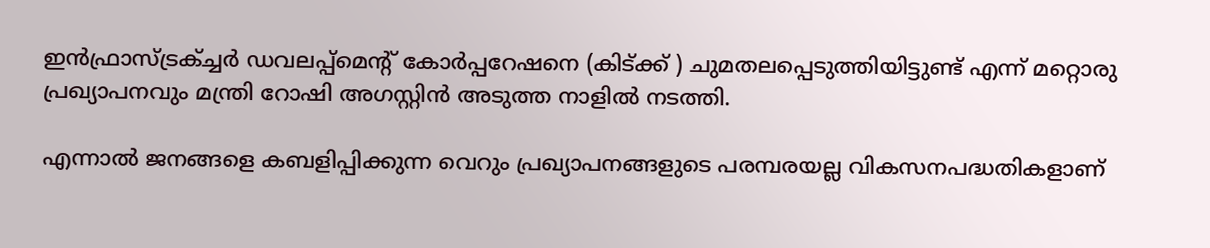ഇന്‍ഫ്രാസ്ട്രക്ച്ചര്‍ ഡവലപ്പ്‌മെന്റ് കോര്‍പ്പറേഷനെ (കിട്ക്ക് ) ചുമതലപ്പെടുത്തിയിട്ടുണ്ട് എന്ന് മറ്റൊരു പ്രഖ്യാപനവും മന്ത്രി റോഷി അഗസ്റ്റിന്‍ അടുത്ത നാളില്‍ നടത്തി.

എന്നാല്‍ ജനങ്ങളെ കബളിപ്പിക്കുന്ന വെറും പ്രഖ്യാപനങ്ങളുടെ പരമ്പരയല്ല വികസനപദ്ധതികളാണ്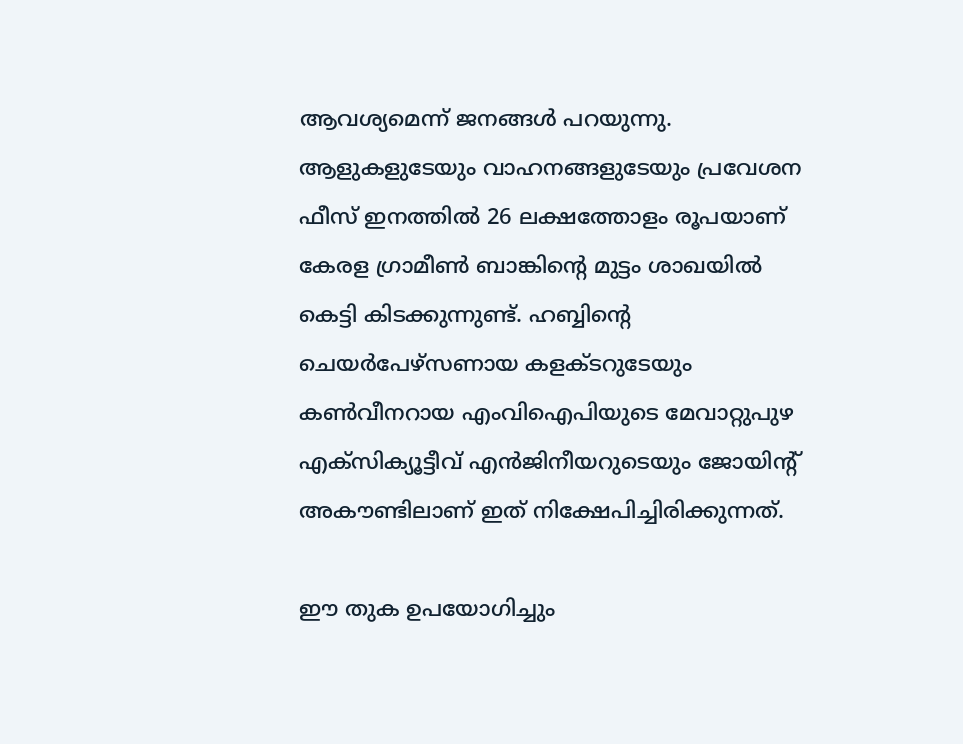ആവശ്യമെന്ന് ജനങ്ങള്‍ പറയുന്നു. ആളുകളുടേയും വാഹനങ്ങളുടേയും പ്രവേശന ഫീസ് ഇനത്തില്‍ 26 ലക്ഷത്തോളം രൂപയാണ് കേരള ഗ്രാമീണ്‍ ബാങ്കിന്റെ മുട്ടം ശാഖയില്‍ കെട്ടി കിടക്കുന്നുണ്ട്. ഹബ്ബിന്റെ ചെയര്‍പേഴ്‌സണായ കളക്ടറുടേയും കണ്‍വീനറായ എംവിഐപിയുടെ മേവാറ്റുപുഴ എക്സിക്യൂട്ടീവ് എന്‍ജിനീയറുടെയും ജോയിന്റ് അകൗണ്ടിലാണ് ഇത് നിക്ഷേപിച്ചിരിക്കുന്നത്.

ഈ തുക ഉപയോഗിച്ചും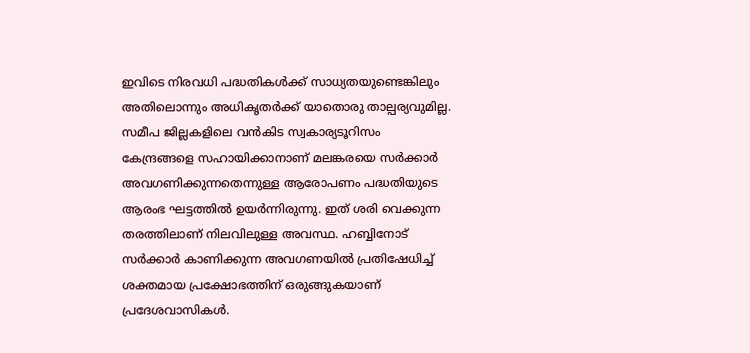ഇവിടെ നിരവധി പദ്ധതികള്‍ക്ക് സാധ്യതയുണ്ടെങ്കിലും അതിലൊന്നും അധികൃതര്‍ക്ക് യാതൊരു താല്പര്യവുമില്ല. സമീപ ജില്ലകളിലെ വന്‍കിട സ്വകാര്യടൂറിസം കേന്ദ്രങ്ങളെ സഹായിക്കാനാണ് മലങ്കരയെ സര്‍ക്കാര്‍ അവഗണിക്കുന്നതെന്നുള്ള ആരോപണം പദ്ധതിയുടെ ആരംഭ ഘട്ടത്തില്‍ ഉയര്‍ന്നിരുന്നു. ഇത് ശരി വെക്കുന്ന തരത്തിലാണ് നിലവിലുള്ള അവസ്ഥ. ഹബ്ബിനോട് സര്‍ക്കാര്‍ കാണിക്കുന്ന അവഗണയില്‍ പ്രതിഷേധിച്ച് ശക്തമായ പ്രക്ഷോഭത്തിന് ഒരുങ്ങുകയാണ് പ്രദേശവാസികള്‍.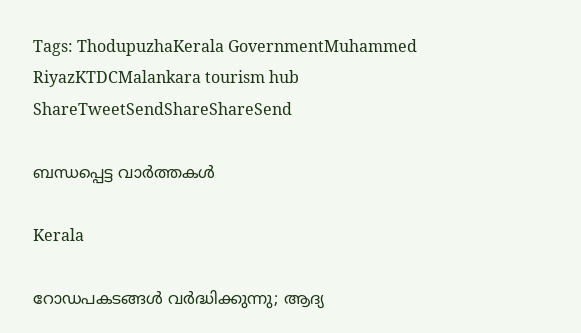Tags: ThodupuzhaKerala GovernmentMuhammed RiyazKTDCMalankara tourism hub
ShareTweetSendShareShareSend

ബന്ധപ്പെട്ട വാര്‍ത്തകള്‍

Kerala

റോഡപകടങ്ങള്‍ വര്‍ദ്ധിക്കുന്നു; ആദ്യ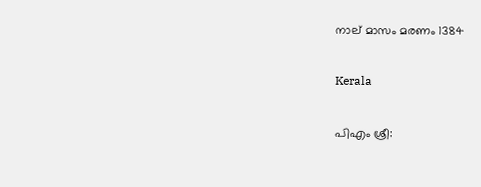നാല് മാസം മരണം 1384

Kerala

പിഎം ശ്രീ: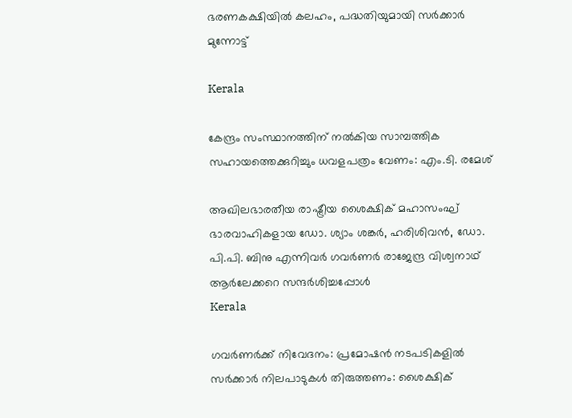ഭരണകക്ഷിയില്‍ കലഹം, പദ്ധതിയുമായി സര്‍ക്കാര്‍ മുന്നോട്ട്

Kerala

കേന്ദ്രം സംസ്ഥാനത്തിന് നല്‍കിയ സാമ്പത്തിക സഹായത്തെക്കുറിച്ചും ധവളപത്രം വേണം: എം.ടി. രമേശ്

അഖിലഭാരതീയ രാഷ്ട്രീയ ശൈക്ഷിക് മഹാസംഘ് ഭാരവാഹികളായ ഡോ. ശ്യാം ശങ്കര്‍, ഹരിശിവന്‍, ഡോ. പി.പി. ബിനു എന്നിവര്‍ ഗവര്‍ണര്‍ രാജേന്ദ്ര വിശ്വനാഥ് ആര്‍ലേക്കറെ സന്ദര്‍ശിച്ചപ്പോള്‍
Kerala

ഗവര്‍ണര്‍ക്ക് നിവേദനം: പ്രമോഷന്‍ നടപടികളില്‍ സര്‍ക്കാര്‍ നിലപാടുകള്‍ തിരുത്തണം: ശൈക്ഷിക്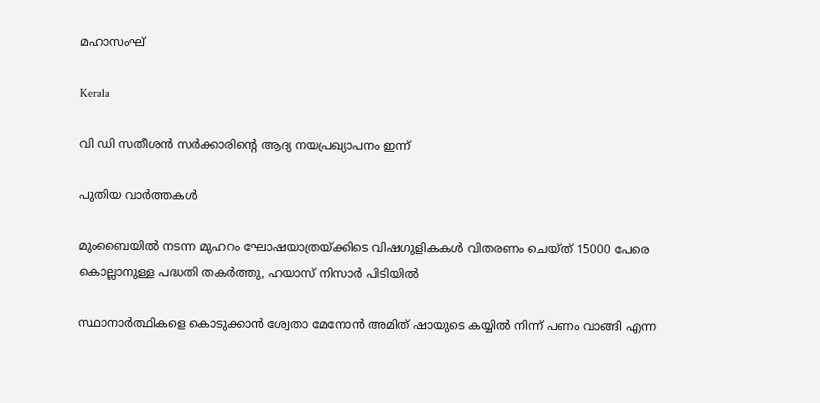മഹാസംഘ്

Kerala

വി ഡി സതീശന്‍ സര്‍ക്കാരിന്റെ ആദ്യ നയപ്രഖ്യാപനം ഇന്ന്

പുതിയ വാര്‍ത്തകള്‍

മുംബൈയിൽ നടന്ന മുഹറം ഘോഷയാത്രയ്‌ക്കിടെ വിഷഗുളികകള്‍ വിതരണം ചെയ്ത് 15000 പേരെ കൊല്ലാനുള്ള പദ്ധതി തകര്‍ത്തു, ഹയാസ് നിസാര്‍ പിടിയില്‍

സ്ഥാനാർത്ഥികളെ കൊടുക്കാൻ ശ്വേതാ മേനോൻ അമിത് ഷായുടെ കയ്യിൽ നിന്ന് പണം വാങ്ങി എന്ന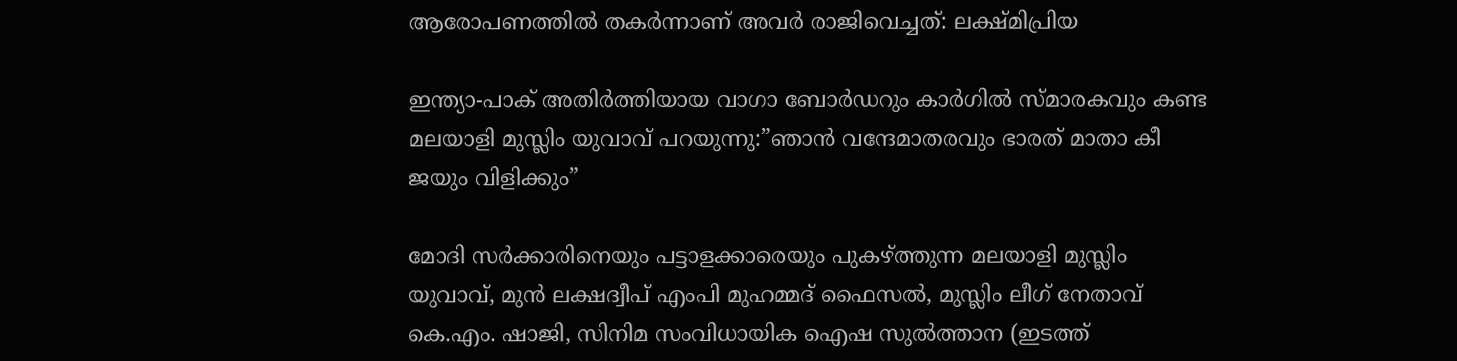ആരോപണത്തില്‍ തകര്‍ന്നാണ് അവര്‍ രാജിവെച്ചത്: ലക്ഷ്മിപ്രിയ

ഇന്ത്യാ-പാക് അതിര്‍ത്തിയായ വാഗാ ബോര്‍ഡറും കാര്‍ഗില്‍ സ്മാരകവും കണ്ട മലയാളി മുസ്ലിം യുവാവ് പറയുന്നു:”ഞാന്‍ വന്ദേമാതരവും ഭാരത് മാതാ കീ ജയും വിളിക്കും”

മോദി സര്‍ക്കാരിനെയും പട്ടാളക്കാരെയും പുകഴ്ത്തുന്ന മലയാളി മുസ്ലിം യുവാവ്, മുന്‍ ലക്ഷദ്വീപ് എംപി മുഹമ്മദ് ഫൈസല്‍, മുസ്ലിം ലീഗ് നേതാവ് കെ.എം. ഷാജി, സിനിമ സംവിധായിക ഐഷ സുല്‍ത്താന (ഇടത്ത്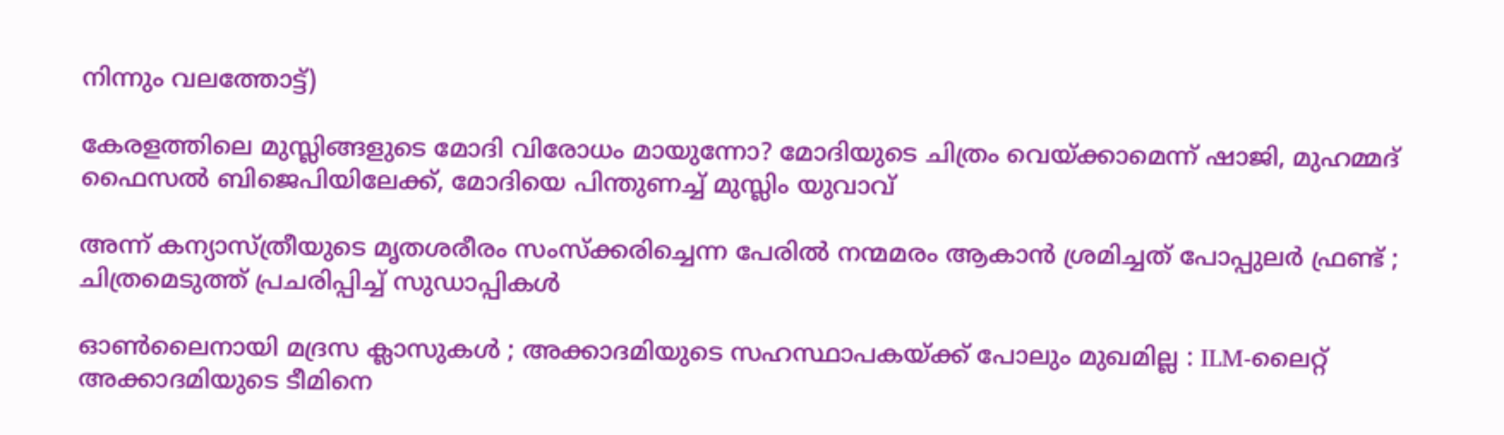നിന്നും വലത്തോട്ട്)

കേരളത്തിലെ മുസ്ലിങ്ങളുടെ മോദി വിരോധം മായുന്നോ? മോദിയുടെ ചിത്രം വെയ്‌ക്കാമെന്ന് ഷാജി, മുഹമ്മദ് ഫൈസല്‍ ബിജെപിയിലേക്ക്, മോദിയെ പിന്തുണച്ച് മുസ്ലിം യുവാവ്

അന്ന് കന്യാസ്ത്രീയുടെ മൃതശരീരം സംസ്ക്കരിച്ചെന്ന പേരിൽ നന്മമരം ആകാൻ ശ്രമിച്ചത് പോപ്പുലർ ഫ്രണ്ട് ; ചിത്രമെടുത്ത് പ്രചരിപ്പിച്ച് സുഡാപ്പികൾ

ഓൺലൈനായി മദ്രസ ക്ലാസുകൾ ; അക്കാദമിയുടെ സഹസ്ഥാപകയ്‌ക്ക് പോലും മുഖമില്ല : ILM-ലൈറ്റ് അക്കാദമിയുടെ ടീമിനെ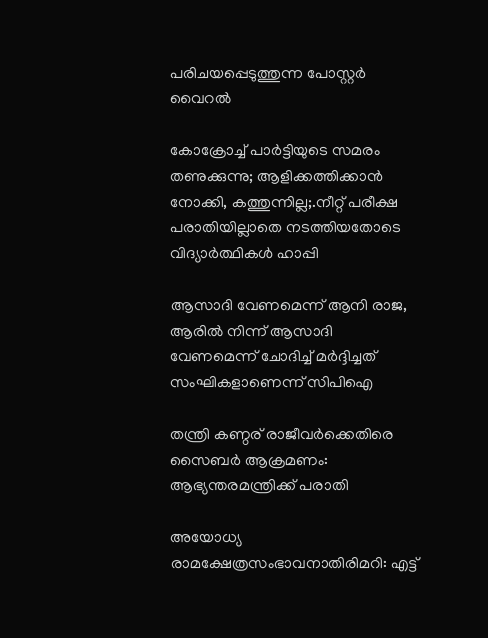പരിചയപ്പെടുത്തുന്ന പോസ്റ്റർ വൈറൽ

കോക്രോച്ച് പാര്‍ട്ടിയുടെ സമരം തണുക്കുന്നു; ആളിക്കത്തിക്കാന്‍ നോക്കി, കത്തുന്നില്ല;.നീറ്റ് പരീക്ഷ പരാതിയില്ലാതെ നടത്തിയതോടെ വിദ്യാര്‍ത്ഥികള്‍ ഹാപ്പി

ആസാദി വേണമെന്ന് ആനി രാജ, ആരില്‍ നിന്ന് ആസാദി വേണമെന്ന് ചോദിച്ച് മര്‍ദ്ദിച്ചത് സംഘികളാണെന്ന് സിപിഐ

തന്ത്രി കണ്ഠര് രാജീവര്‍ക്കെതിരെ സൈബര്‍ ആക്രമണം: ആഭ്യന്തരമന്ത്രിക്ക് പരാതി

അയോധ്യ രാമക്ഷേത്രസംഭാവനാതിരിമറി: എട്ട്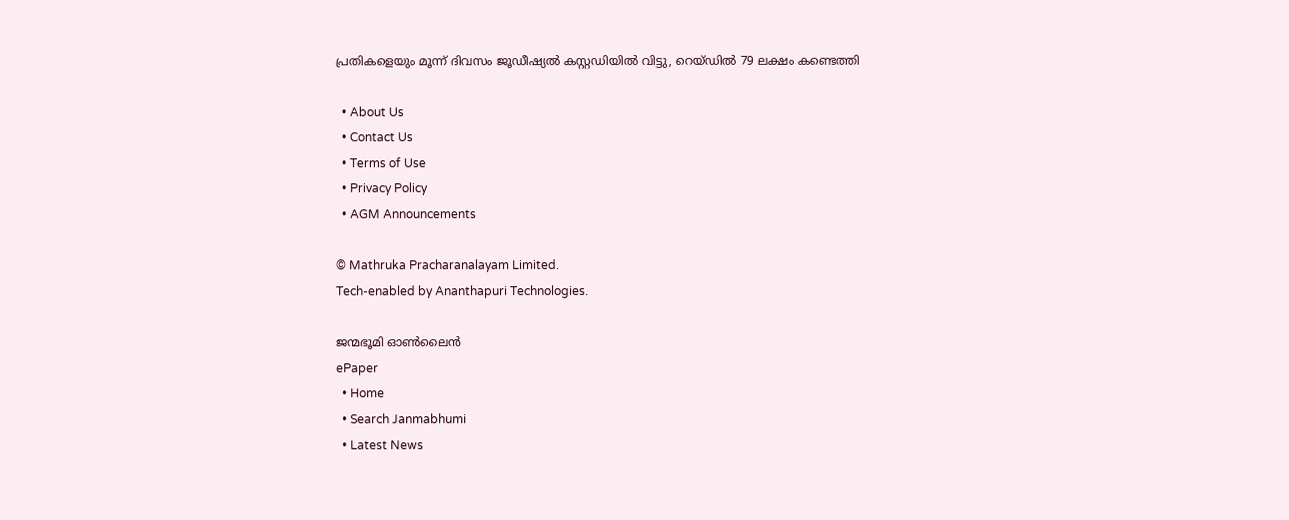പ്രതികളെയും മൂന്ന് ദിവസം ജൂഡീഷ്യല്‍ കസ്റ്റഡിയില്‍ വിട്ടു, റെയ്ഡില്‍ 79 ലക്ഷം കണ്ടെത്തി

  • About Us
  • Contact Us
  • Terms of Use
  • Privacy Policy
  • AGM Announcements

© Mathruka Pracharanalayam Limited.
Tech-enabled by Ananthapuri Technologies.

ജന്മഭൂമി ഓണ്‍ലൈന്‍
ePaper
  • Home
  • Search Janmabhumi
  • Latest News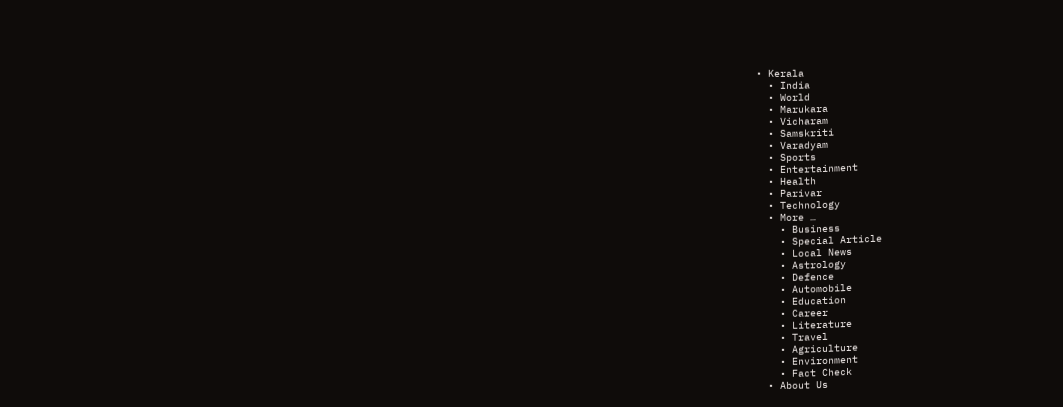• Kerala
  • India
  • World
  • Marukara
  • Vicharam
  • Samskriti
  • Varadyam
  • Sports
  • Entertainment
  • Health
  • Parivar
  • Technology
  • More …
    • Business
    • Special Article
    • Local News
    • Astrology
    • Defence
    • Automobile
    • Education
    • Career
    • Literature
    • Travel
    • Agriculture
    • Environment
    • Fact Check
  • About Us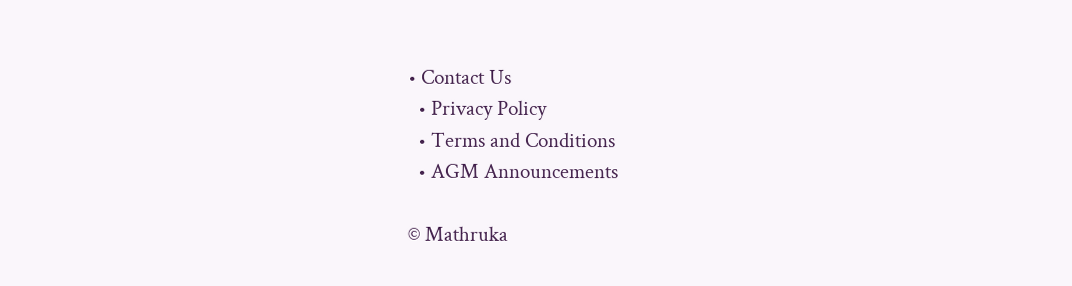• Contact Us
  • Privacy Policy
  • Terms and Conditions
  • AGM Announcements

© Mathruka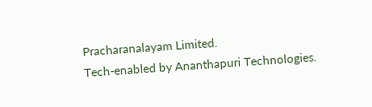Pracharanalayam Limited.
Tech-enabled by Ananthapuri Technologies.